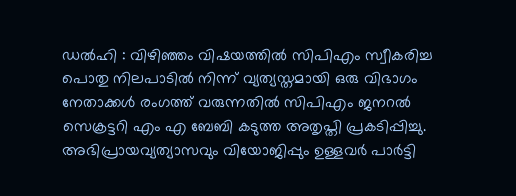ഡൽഹി : വിഴിഞ്ഞം വിഷയത്തിൽ സിപിഎം സ്വീകരിച്ച പൊതു നിലപാടിൽ നിന്ന് വ്യത്യസ്തമായി ഒരു വിഭാഗം നേതാക്കൾ രംഗത്ത് വരുന്നതിൽ സിപിഎം ജനറൽ സെക്രട്ടറി എം എ ബേബി കടുത്ത അതൃപ്തി പ്രകടിപ്പിച്ചു. അഭിപ്രായവ്യത്യാസവും വിയോജിപ്പും ഉള്ളവർ പാർട്ടി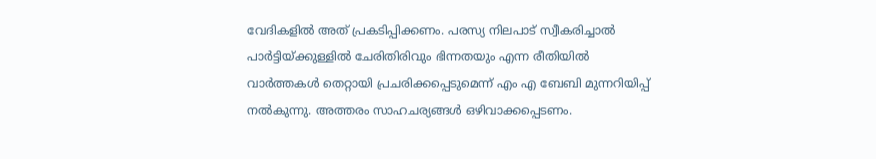വേദികളിൽ അത് പ്രകടിപ്പിക്കണം. പരസ്യ നിലപാട് സ്വീകരിച്ചാൽ പാർട്ടിയ്ക്കുള്ളിൽ ചേരിതിരിവും ഭിന്നതയും എന്ന രീതിയിൽ വാർത്തകൾ തെറ്റായി പ്രചരിക്കപ്പെടുമെന്ന് എം എ ബേബി മുന്നറിയിപ്പ് നൽകുന്നു. അത്തരം സാഹചര്യങ്ങൾ ഒഴിവാക്കപ്പെടണം.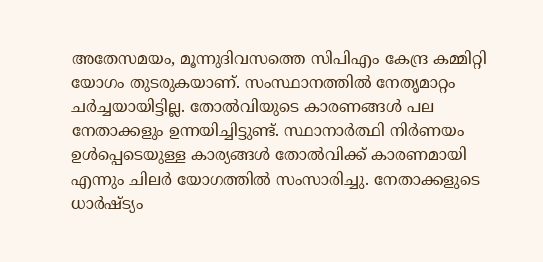അതേസമയം, മൂന്നുദിവസത്തെ സിപിഎം കേന്ദ്ര കമ്മിറ്റി യോഗം തുടരുകയാണ്. സംസ്ഥാനത്തിൽ നേതൃമാറ്റം ചർച്ചയായിട്ടില്ല. തോൽവിയുടെ കാരണങ്ങൾ പല നേതാക്കളും ഉന്നയിച്ചിട്ടുണ്ട്. സ്ഥാനാർത്ഥി നിർണയം ഉൾപ്പെടെയുള്ള കാര്യങ്ങൾ തോൽവിക്ക് കാരണമായി എന്നും ചിലർ യോഗത്തിൽ സംസാരിച്ചു. നേതാക്കളുടെ ധാർഷ്ട്യം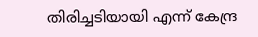തിരിച്ചടിയായി എന്ന് കേന്ദ്ര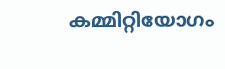കമ്മിറ്റിയോഗം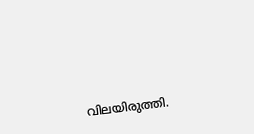വിലയിരുത്തി.